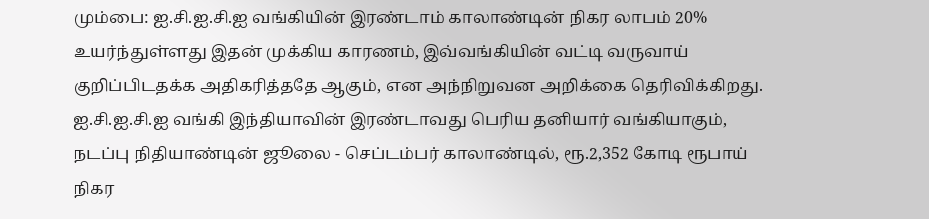மும்பை: ஐ.சி.ஐ.சி.ஐ வங்கியின் இரண்டாம் காலாண்டின் நிகர லாபம் 20% உயர்ந்துள்ளது இதன் முக்கிய காரணம், இவ்வங்கியின் வட்டி வருவாய் குறிப்பிடதக்க அதிகரித்ததே ஆகும், என அந்நிறுவன அறிக்கை தெரிவிக்கிறது.
ஐ.சி.ஐ.சி.ஐ வங்கி இந்தியாவின் இரண்டாவது பெரிய தனியார் வங்கியாகும், நடப்பு நிதியாண்டின் ஜூலை - செப்டம்பர் காலாண்டில், ரூ.2,352 கோடி ரூபாய் நிகர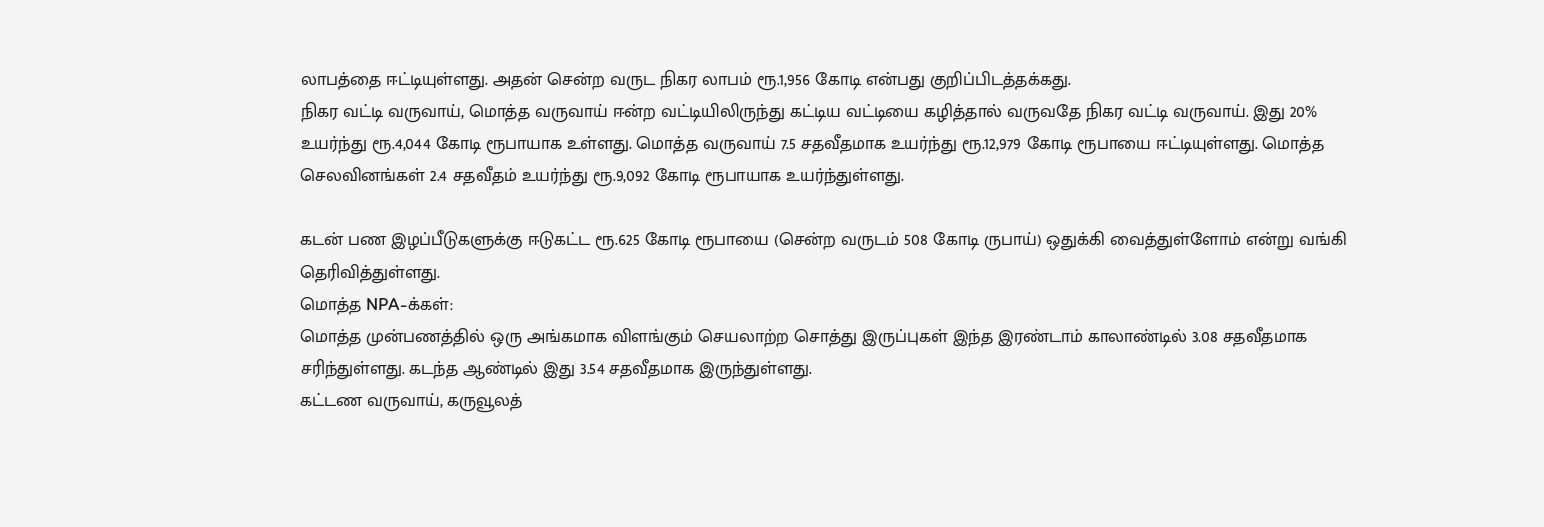லாபத்தை ஈட்டியுள்ளது. அதன் சென்ற வருட நிகர லாபம் ரூ.1,956 கோடி என்பது குறிப்பிடத்தக்கது.
நிகர வட்டி வருவாய், மொத்த வருவாய் ஈன்ற வட்டியிலிருந்து கட்டிய வட்டியை கழித்தால் வருவதே நிகர வட்டி வருவாய். இது 20% உயர்ந்து ரூ.4,044 கோடி ரூபாயாக உள்ளது. மொத்த வருவாய் 7.5 சதவீதமாக உயர்ந்து ரூ.12,979 கோடி ரூபாயை ஈட்டியுள்ளது. மொத்த செலவினங்கள் 2.4 சதவீதம் உயர்ந்து ரூ.9,092 கோடி ரூபாயாக உயர்ந்துள்ளது.

கடன் பண இழப்பீடுகளுக்கு ஈடுகட்ட ரூ.625 கோடி ரூபாயை (சென்ற வருடம் 508 கோடி ருபாய்) ஒதுக்கி வைத்துள்ளோம் என்று வங்கி தெரிவித்துள்ளது.
மொத்த NPA-க்கள்:
மொத்த முன்பணத்தில் ஒரு அங்கமாக விளங்கும் செயலாற்ற சொத்து இருப்புகள் இந்த இரண்டாம் காலாண்டில் 3.08 சதவீதமாக சரிந்துள்ளது. கடந்த ஆண்டில் இது 3.54 சதவீதமாக இருந்துள்ளது.
கட்டண வருவாய், கருவூலத்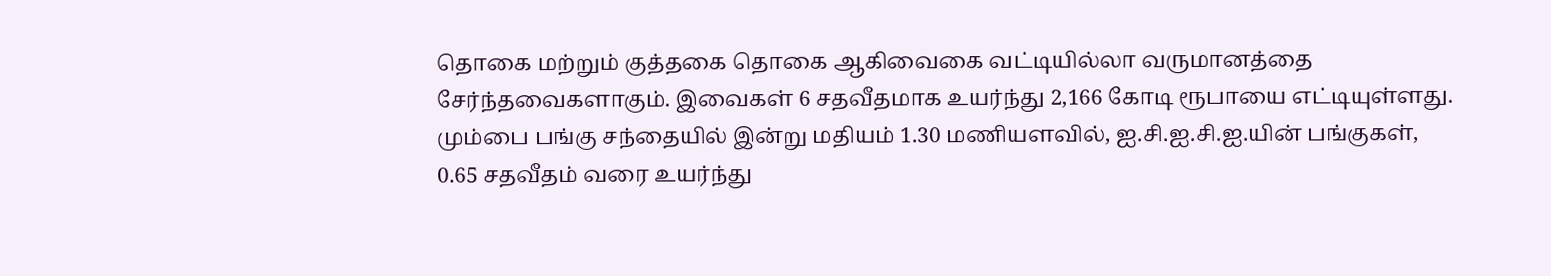தொகை மற்றும் குத்தகை தொகை ஆகிவைகை வட்டியில்லா வருமானத்தை சேர்ந்தவைகளாகும். இவைகள் 6 சதவீதமாக உயர்ந்து 2,166 கோடி ரூபாயை எட்டியுள்ளது.
மும்பை பங்கு சந்தையில் இன்று மதியம் 1.30 மணியளவில், ஐ.சி.ஐ.சி.ஐ.யின் பங்குகள், 0.65 சதவீதம் வரை உயர்ந்து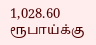1,028.60 ரூபாய்க்கு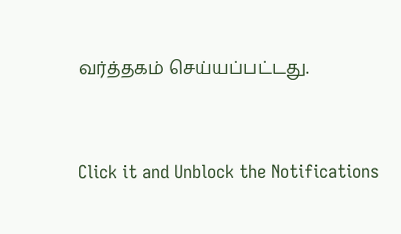வர்த்தகம் செய்யப்பட்டது.


Click it and Unblock the Notifications